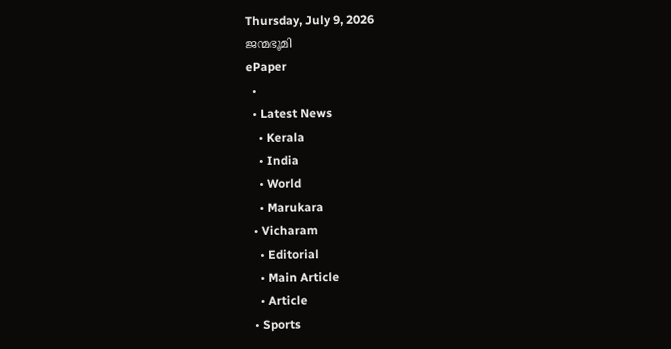Thursday, July 9, 2026
ജന്മഭൂമി
ePaper
  •
  • Latest News
    • Kerala
    • India
    • World
    • Marukara
  • Vicharam
    • Editorial
    • Main Article
    • Article
  • Sports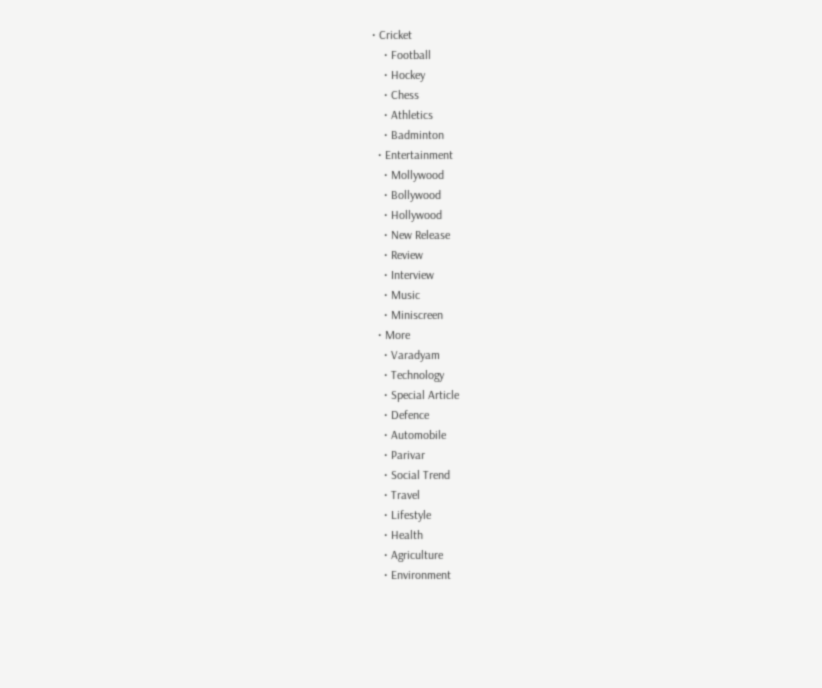• Cricket
    • Football
    • Hockey
    • Chess
    • Athletics
    • Badminton
  • Entertainment
    • Mollywood
    • Bollywood
    • Hollywood
    • New Release
    • Review
    • Interview
    • Music
    • Miniscreen
  • More
    • Varadyam
    • Technology
    • Special Article
    • Defence
    • Automobile
    • Parivar
    • Social Trend
    • Travel
    • Lifestyle
    • Health
    • Agriculture
    • Environment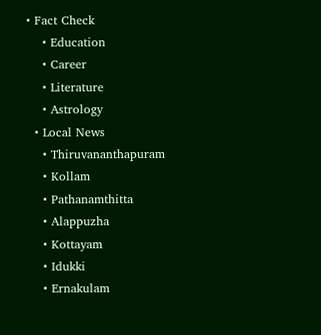• Fact Check
    • Education
    • Career
    • Literature
    • Astrology
  • Local News
    • Thiruvananthapuram
    • Kollam
    • Pathanamthitta
    • Alappuzha
    • Kottayam
    • Idukki
    • Ernakulam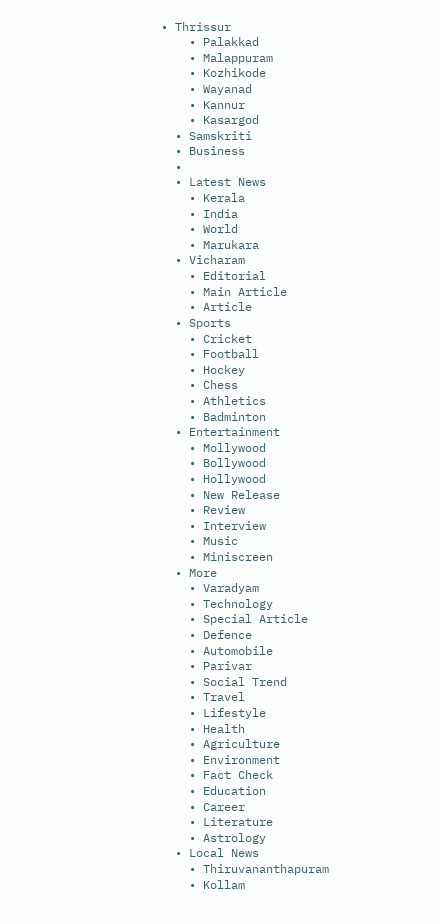• Thrissur
    • Palakkad
    • Malappuram
    • Kozhikode
    • Wayanad
    • Kannur
    • Kasargod
  • Samskriti
  • Business
  •
  • Latest News
    • Kerala
    • India
    • World
    • Marukara
  • Vicharam
    • Editorial
    • Main Article
    • Article
  • Sports
    • Cricket
    • Football
    • Hockey
    • Chess
    • Athletics
    • Badminton
  • Entertainment
    • Mollywood
    • Bollywood
    • Hollywood
    • New Release
    • Review
    • Interview
    • Music
    • Miniscreen
  • More
    • Varadyam
    • Technology
    • Special Article
    • Defence
    • Automobile
    • Parivar
    • Social Trend
    • Travel
    • Lifestyle
    • Health
    • Agriculture
    • Environment
    • Fact Check
    • Education
    • Career
    • Literature
    • Astrology
  • Local News
    • Thiruvananthapuram
    • Kollam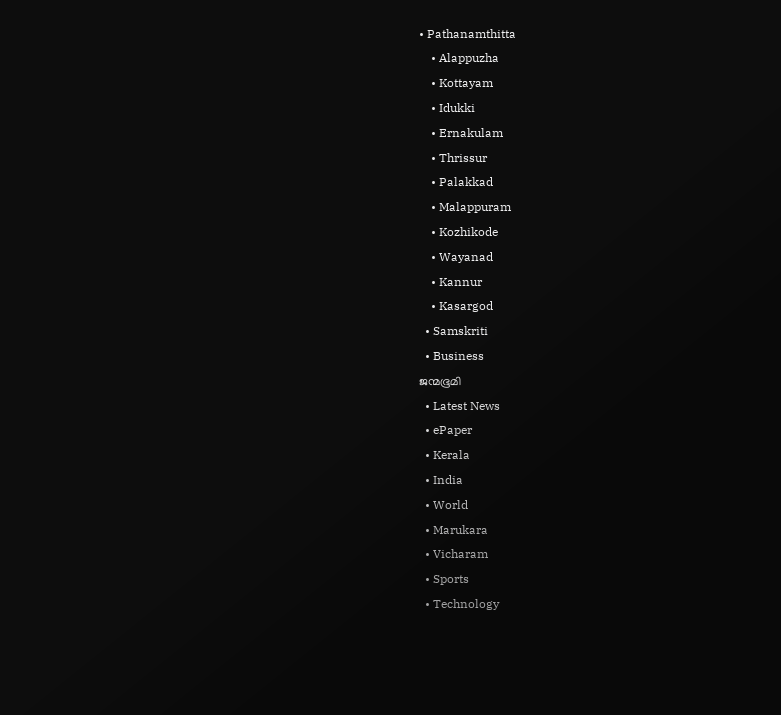• Pathanamthitta
    • Alappuzha
    • Kottayam
    • Idukki
    • Ernakulam
    • Thrissur
    • Palakkad
    • Malappuram
    • Kozhikode
    • Wayanad
    • Kannur
    • Kasargod
  • Samskriti
  • Business
ജന്മഭൂമി
  • Latest News
  • ePaper
  • Kerala
  • India
  • World
  • Marukara
  • Vicharam
  • Sports
  • Technology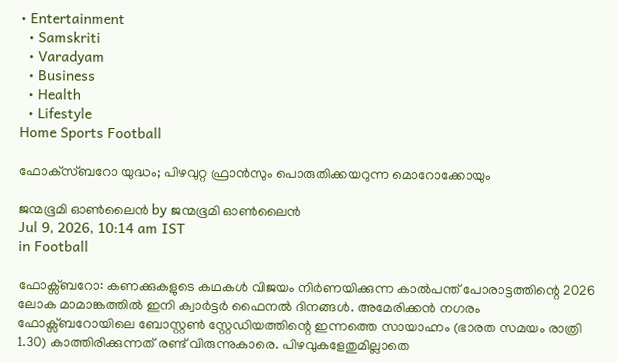• Entertainment
  • Samskriti
  • Varadyam
  • Business
  • Health
  • Lifestyle
Home Sports Football

ഫോക്‌സ്ബറോ യുദ്ധം; പിഴവുറ്റ ഫ്രാന്‍സും പൊരുതിക്കയറുന്ന മൊറോക്കോയും

ജന്മഭൂമി ഓണ്‍ലൈന്‍ by ജന്മഭൂമി ഓണ്‍ലൈന്‍
Jul 9, 2026, 10:14 am IST
in Football

ഫോക്സ്ബറോ: കണക്കുകളുടെ കഥകള്‍ വിജയം നിര്‍ണയിക്കുന്ന കാല്‍പന്ത് പോരാട്ടത്തിന്റെ 2026 ലോക മാമാങ്കത്തില്‍ ഇനി ക്വാര്‍ട്ടര്‍ ഫൈനല്‍ ദിനങ്ങള്‍. അമേരിക്കന്‍ നഗരം ഫോക്സ്ബറോയിലെ ബോസ്റ്റണ്‍ സ്റ്റേഡിയത്തിന്റെ ഇന്നത്തെ സായാഹ്നം (ഭാരത സമയം രാത്രി 1.30) കാത്തിരിക്കുന്നത് രണ്ട് വിരുന്നുകാരെ. പിഴവുകളേതുമില്ലാതെ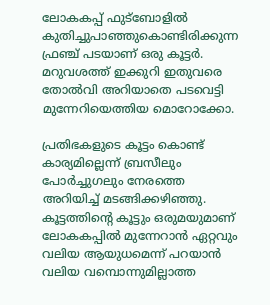ലോകകപ്പ് ഫുട്ബോളില്‍ കുതിച്ചുപാഞ്ഞുകൊണ്ടിരിക്കുന്ന ഫ്രഞ്ച് പടയാണ് ഒരു കൂട്ടര്‍. മറുവശത്ത് ഇക്കുറി ഇതുവരെ തോല്‍വി അറിയാതെ പടവെട്ടി മുന്നേറിയെത്തിയ മൊറോക്കോ.

പ്രതിഭകളുടെ കൂട്ടം കൊണ്ട് കാര്യമില്ലെന്ന് ബ്രസീലും പോര്‍ച്ചുഗലും നേരത്തെ അറിയിച്ച് മടങ്ങിക്കഴിഞ്ഞു. കൂട്ടത്തിന്റെ കൂട്ടും ഒരുമയുമാണ് ലോകകപ്പില്‍ മുന്നേറാന്‍ ഏറ്റവും വലിയ ആയുധമെന്ന് പറയാന്‍ വലിയ വമ്പൊന്നുമില്ലാത്ത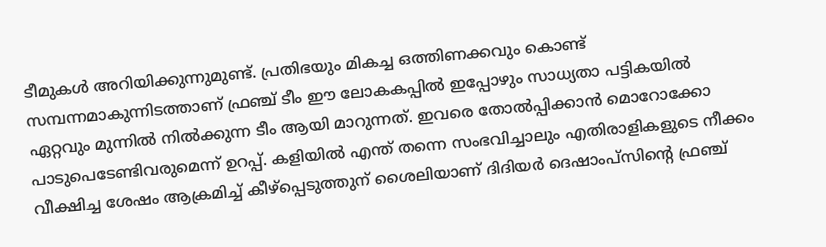ടീമുകള്‍ അറിയിക്കുന്നുമുണ്ട്. പ്രതിഭയും മികച്ച ഒത്തിണക്കവും കൊണ്ട് സമ്പന്നമാകുന്നിടത്താണ് ഫ്രഞ്ച് ടീം ഈ ലോകകപ്പില്‍ ഇപ്പോഴും സാധ്യതാ പട്ടികയില്‍ ഏറ്റവും മുന്നില്‍ നില്‍ക്കുന്ന ടീം ആയി മാറുന്നത്. ഇവരെ തോല്‍പ്പിക്കാന്‍ മൊറോക്കോ പാടുപെടേണ്ടിവരുമെന്ന് ഉറപ്പ്. കളിയില്‍ എന്ത് തന്നെ സംഭവിച്ചാലും എതിരാളികളുടെ നീക്കം വീക്ഷിച്ച ശേഷം ആക്രമിച്ച് കീഴ്പ്പെടുത്തുന് ശൈലിയാണ് ദിദിയര്‍ ദെഷാംപ്സിന്റെ ഫ്രഞ്ച്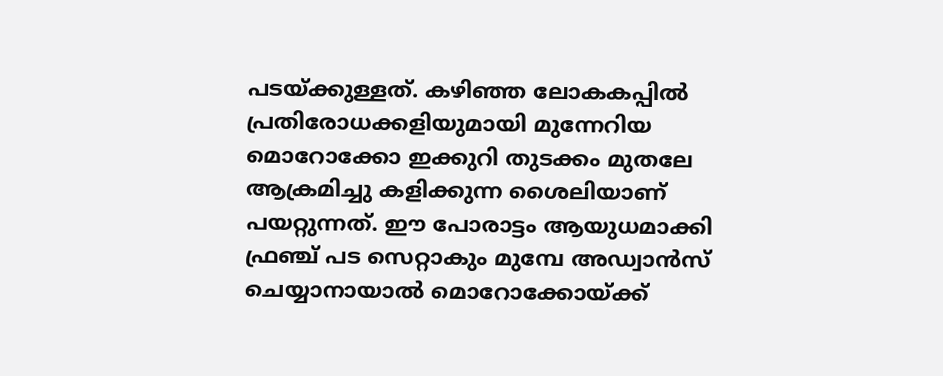പടയ്‌ക്കുള്ളത്. കഴിഞ്ഞ ലോകകപ്പില്‍ പ്രതിരോധക്കളിയുമായി മുന്നേറിയ മൊറോക്കോ ഇക്കുറി തുടക്കം മുതലേ ആക്രമിച്ചു കളിക്കുന്ന ശൈലിയാണ് പയറ്റുന്നത്. ഈ പോരാട്ടം ആയുധമാക്കി ഫ്രഞ്ച് പട സെറ്റാകും മുമ്പേ അഡ്വാന്‍സ് ചെയ്യാനായാല്‍ മൊറോക്കോയ്‌ക്ക്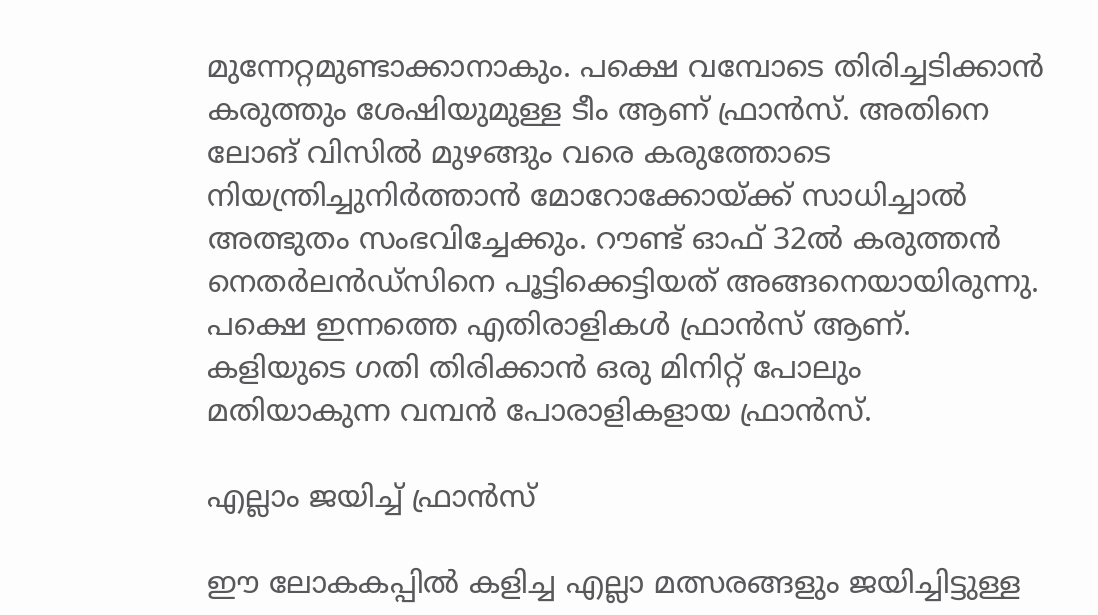മുന്നേറ്റമുണ്ടാക്കാനാകും. പക്ഷെ വമ്പോടെ തിരിച്ചടിക്കാന്‍ കരുത്തും ശേഷിയുമുള്ള ടീം ആണ് ഫ്രാന്‍സ്. അതിനെ ലോങ് വിസില്‍ മുഴങ്ങും വരെ കരുത്തോടെ നിയന്ത്രിച്ചുനിര്‍ത്താന്‍ മോറോക്കോയ്‌ക്ക് സാധിച്ചാല്‍ അത്ഭുതം സംഭവിച്ചേക്കും. റൗണ്ട് ഓഫ് 32ല്‍ കരുത്തന്‍ നെതര്‍ലന്‍ഡ്സിനെ പൂട്ടിക്കെട്ടിയത് അങ്ങനെയായിരുന്നു. പക്ഷെ ഇന്നത്തെ എതിരാളികള്‍ ഫ്രാന്‍സ് ആണ്. കളിയുടെ ഗതി തിരിക്കാന്‍ ഒരു മിനിറ്റ് പോലും മതിയാകുന്ന വമ്പന്‍ പോരാളികളായ ഫ്രാന്‍സ്.

എല്ലാം ജയിച്ച് ഫ്രാന്‍സ്

ഈ ലോകകപ്പില്‍ കളിച്ച എല്ലാ മത്സരങ്ങളും ജയിച്ചിട്ടുള്ള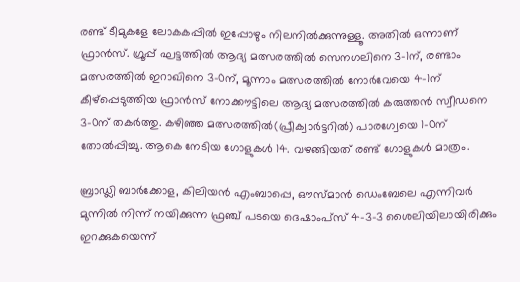രണ്ട് ടീമുകളേ ലോകകപ്പില്‍ ഇപ്പോഴും നിലനില്‍ക്കുന്നുള്ളൂ. അതില്‍ ഒന്നാണ് ഫ്രാന്‍സ്. ഗ്രൂപ്പ് ഘട്ടത്തില്‍ ആദ്യ മത്സരത്തില്‍ സെനഗലിനെ 3-1ന്, രണ്ടാം മത്സരത്തില്‍ ഇറാഖിനെ 3-0ന്, മൂന്നാം മത്സരത്തില്‍ നോര്‍വേയെ 4-1ന് കീഴ്പ്പെടുത്തിയ ഫ്രാന്‍സ് നോക്കൗട്ടിലെ ആദ്യ മത്സരത്തില്‍ കരുത്തന്‍ സ്വീഡനെ 3-0ന് തകര്‍ത്തു. കഴിഞ്ഞ മത്സരത്തില്‍(പ്രീക്വാര്‍ട്ടറില്‍) പാരഗ്വേയെ 1-0ന് തോല്‍പ്പിച്ചു. ആകെ നേടിയ ഗോളുകള്‍ 14. വഴങ്ങിയത് രണ്ട് ഗോളുകള്‍ മാത്രം.

ബ്രാഡ്ലി ബാര്‍ക്കോള, കിലിയന്‍ എംബാപ്പെ, ഔസ്മാന്‍ ഡെംബേലെ എന്നിവര്‍ മുന്നില്‍ നിന്ന് നയിക്കുന്ന ഫ്രഞ്ച് പടയെ ദെഷാംപ്സ് 4-3-3 ശൈലിയിലായിരിക്കും ഇറക്കുകയെന്ന്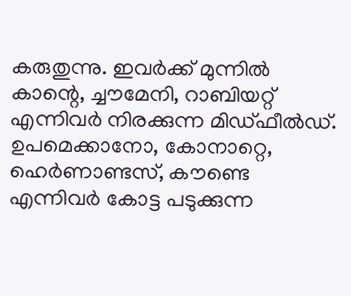കരുതുന്നു. ഇവര്‍ക്ക് മുന്നില്‍ കാന്റെ, ച്ചൗമേനി, റാബിയറ്റ് എന്നിവര്‍ നിരക്കുന്ന മിഡ്ഫീല്‍ഡ്. ഉപമെക്കാനോ, കോനാറ്റെ, ഹെര്‍ണാണ്ടസ്, കൗണ്ടെ എന്നിവര്‍ കോട്ട പടുക്കുന്ന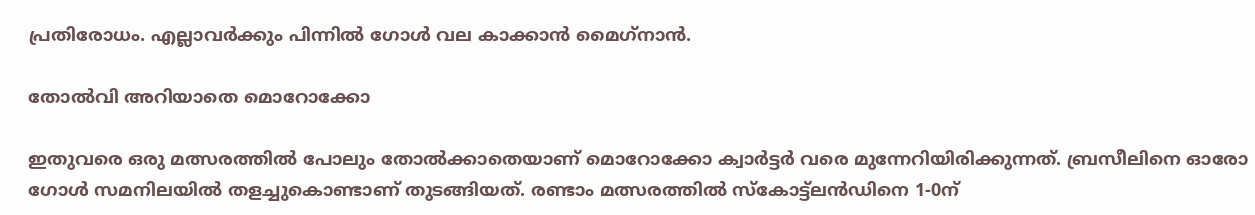പ്രതിരോധം. എല്ലാവര്‍ക്കും പിന്നില്‍ ഗോള്‍ വല കാക്കാന്‍ മൈഗ്‌നാന്‍.

തോല്‍വി അറിയാതെ മൊറോക്കോ

ഇതുവരെ ഒരു മത്സരത്തില്‍ പോലും തോല്‍ക്കാതെയാണ് മൊറോക്കോ ക്വാര്‍ട്ടര്‍ വരെ മുന്നേറിയിരിക്കുന്നത്. ബ്രസീലിനെ ഓരോ ഗോള്‍ സമനിലയില്‍ തളച്ചുകൊണ്ടാണ് തുടങ്ങിയത്. രണ്ടാം മത്സരത്തില്‍ സ്‌കോട്ട്ലന്‍ഡിനെ 1-0ന്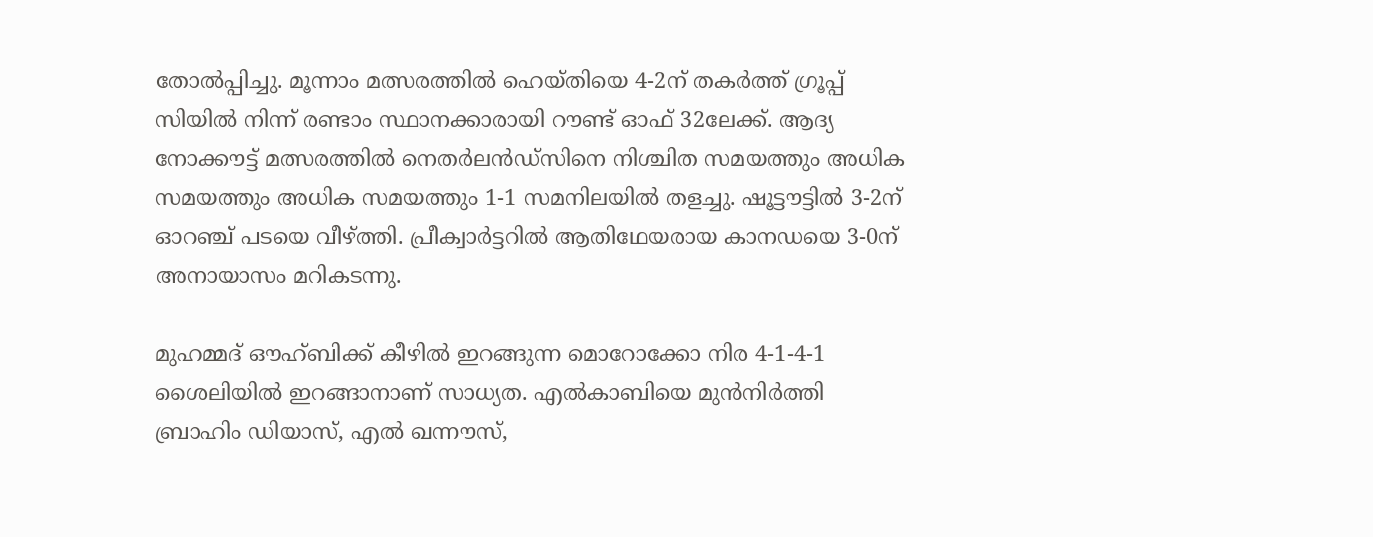തോല്‍പ്പിച്ചു. മൂന്നാം മത്സരത്തില്‍ ഹെയ്തിയെ 4-2ന് തകര്‍ത്ത് ഗ്രൂപ്പ് സിയില്‍ നിന്ന് രണ്ടാം സ്ഥാനക്കാരായി റൗണ്ട് ഓഫ് 32ലേക്ക്. ആദ്യ നോക്കൗട്ട് മത്സരത്തില്‍ നെതര്‍ലന്‍ഡ്സിനെ നിശ്ചിത സമയത്തും അധിക സമയത്തും അധിക സമയത്തും 1-1 സമനിലയില്‍ തളച്ചു. ഷൂട്ടൗട്ടില്‍ 3-2ന് ഓറഞ്ച് പടയെ വീഴ്‌ത്തി. പ്രീക്വാര്‍ട്ടറില്‍ ആതിഥേയരായ കാനഡയെ 3-0ന് അനായാസം മറികടന്നു.

മുഹമ്മദ് ഔഹ്ബിക്ക് കീഴില്‍ ഇറങ്ങുന്ന മൊറോക്കോ നിര 4-1-4-1 ശൈലിയില്‍ ഇറങ്ങാനാണ് സാധ്യത. എല്‍കാബിയെ മുന്‍നിര്‍ത്തി ബ്രാഹിം ഡിയാസ്, എല്‍ ഖന്നൗസ്,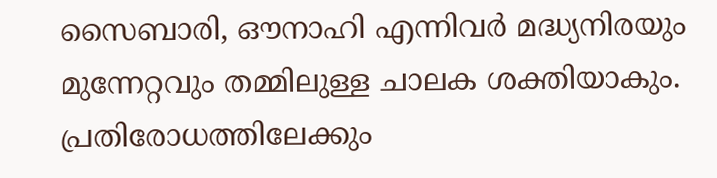സൈബാരി, ഔനാഹി എന്നിവര്‍ മദ്ധ്യനിരയും മുന്നേറ്റവും തമ്മിലുള്ള ചാലക ശക്തിയാകും. പ്രതിരോധത്തിലേക്കും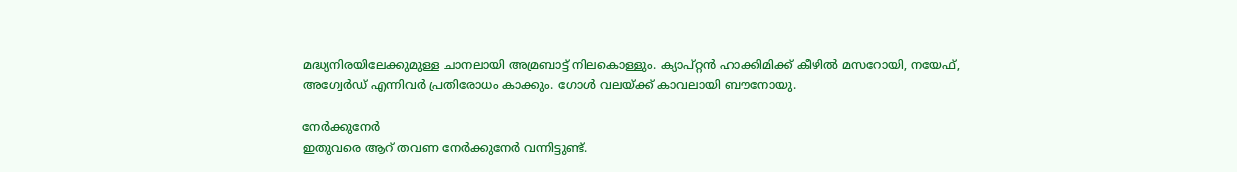മദ്ധ്യനിരയിലേക്കുമുള്ള ചാനലായി അമ്രബാട്ട് നിലകൊള്ളും. ക്യാപ്റ്റന്‍ ഹാക്കിമിക്ക് കീഴില്‍ മസറോയി, നയേഫ്, അഗ്വേര്‍ഡ് എന്നിവര്‍ പ്രതിരോധം കാക്കും. ഗോള്‍ വലയ്‌ക്ക് കാവലായി ബൗനോയു.

നേര്‍ക്കുനേര്‍
ഇതുവരെ ആറ് തവണ നേര്‍ക്കുനേര്‍ വന്നിട്ടുണ്ട്.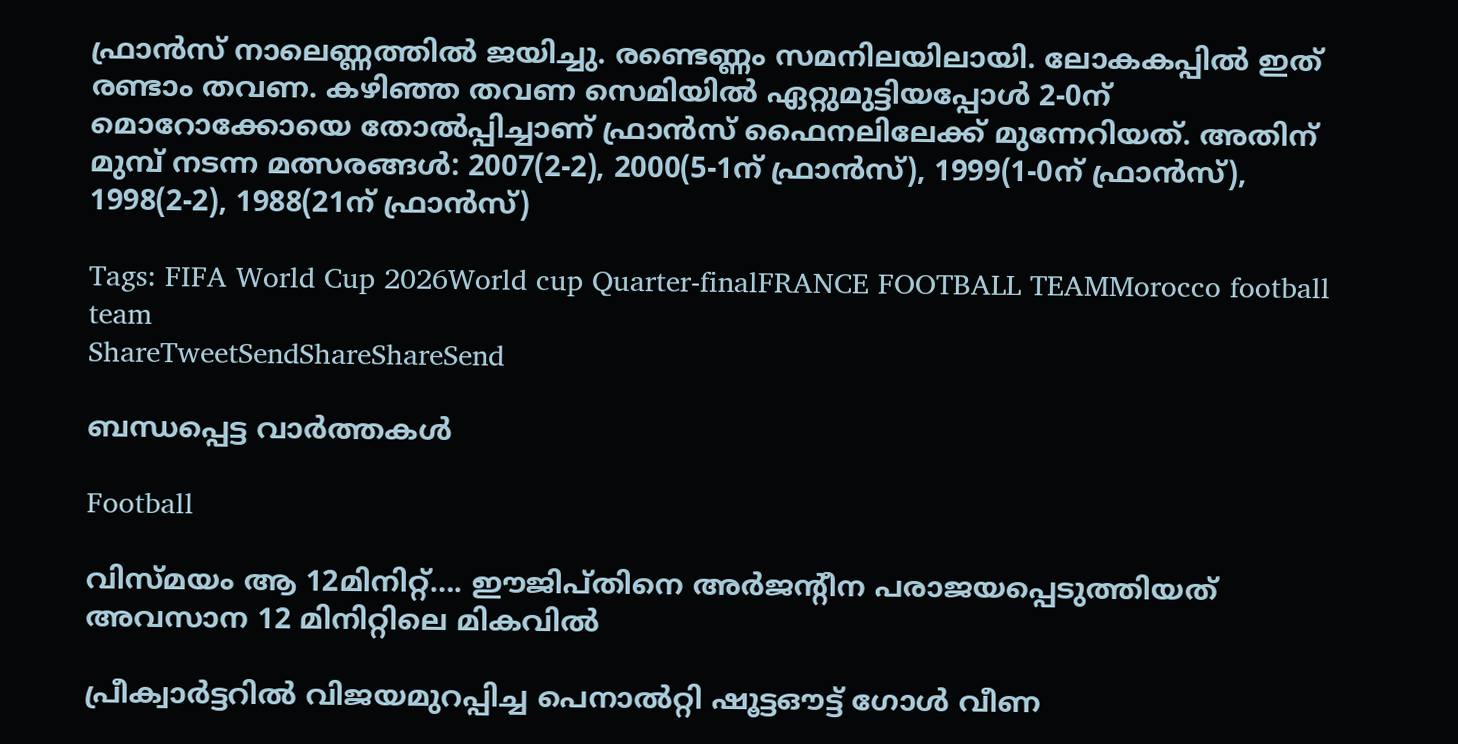ഫ്രാന്‍സ് നാലെണ്ണത്തില്‍ ജയിച്ചു. രണ്ടെണ്ണം സമനിലയിലായി. ലോകകപ്പില്‍ ഇത് രണ്ടാം തവണ. കഴിഞ്ഞ തവണ സെമിയില്‍ ഏറ്റുമുട്ടിയപ്പോള്‍ 2-0ന് മൊറോക്കോയെ തോല്‍പ്പിച്ചാണ് ഫ്രാന്‍സ് ഫൈനലിലേക്ക് മുന്നേറിയത്. അതിന് മുമ്പ് നടന്ന മത്സരങ്ങള്‍: 2007(2-2), 2000(5-1ന് ഫ്രാന്‍സ്), 1999(1-0ന് ഫ്രാന്‍സ്), 1998(2-2), 1988(21ന് ഫ്രാന്‍സ്)

Tags: FIFA World Cup 2026World cup Quarter-finalFRANCE FOOTBALL TEAMMorocco football team
ShareTweetSendShareShareSend

ബന്ധപ്പെട്ട വാര്‍ത്തകള്‍

Football

വിസ്മയം ആ 12മിനിറ്റ്…. ഈജിപ്തിനെ അര്‍ജന്റീന പരാജയപ്പെടുത്തിയത് അവസാന 12 മിനിറ്റിലെ മികവില്‍

പ്രീക്വാര്‍ട്ടറില്‍ വിജയമുറപ്പിച്ച പെനാല്‍റ്റി ഷൂട്ടഔട്ട് ഗോള്‍ വീണ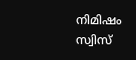നിമിഷം സ്വിസ്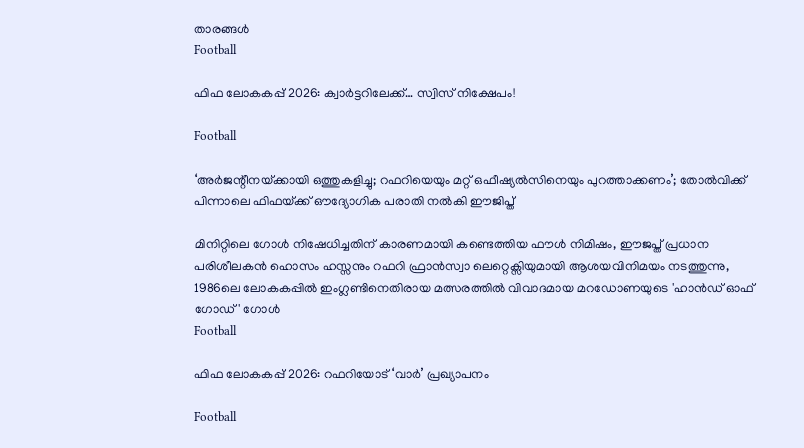താരങ്ങള്‍
Football

ഫിഫ ലോകകപ്പ് 2026: ക്വാര്‍ട്ടറിലേക്ക്… സ്വിസ് നിക്ഷേപം!

Football

‘അർജന്റീനയ്‌ക്കായി ഒത്തുകളിച്ചു; റഫറിയെയും മറ്റ്‌ ഒഫീഷ്യൽസിനെയും പുറത്താക്കണം’; തോല്‍വിക്ക്‌ പിന്നാലെ ഫിഫയ്‌ക്ക്‌ ഔദ്യോഗിക പരാതി നൽകി ഈജിപ്ത്

മിനിറ്റിലെ ഗോള്‍ നിഷേധിച്ചതിന് കാരണമായി കണ്ടെത്തിയ ഫൗള്‍ നിമിഷം, ഈജപ്ത് പ്രധാന പരിശീലകന്‍ ഹൊസം ഹസ്സനും റഫറി ഫ്രാന്‍സ്വാ ലെറ്റെക്സിയുമായി ആശയവിനിമയം നടത്തുന്നു, 1986ലെ ലോകകപ്പില്‍ ഇംഗ്ലണ്ടിനെതിരായ മത്സരത്തില്‍ വിവാദമായ മറഡോണയുടെ 'ഹാന്‍ഡ് ഓഫ് ഗോഡ്' ഗോള്‍
Football

ഫിഫ ലോകകപ്പ് 2026: റഫറിയോട് ‘വാര്‍’ പ്രഖ്യാപനം

Football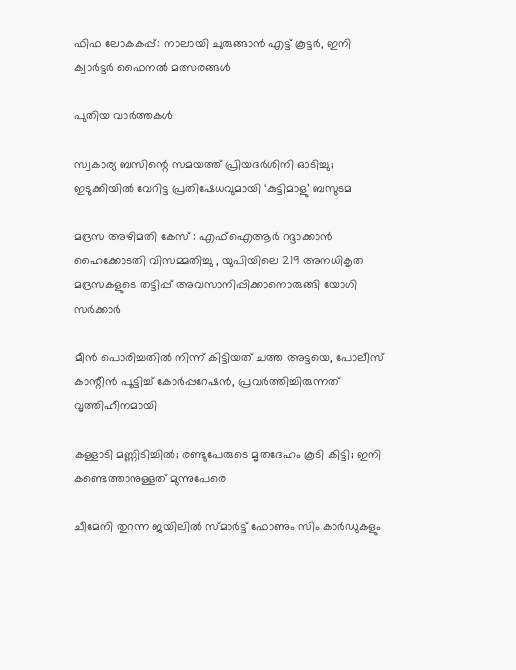ഫിഫ ലോകകപ്പ്: നാലായി ചുരുങ്ങാന്‍ എട്ട് കൂട്ടര്‍, ഇനി ക്വാര്‍ട്ടര്‍ ഫൈനല്‍ മത്സരങ്ങള്‍

പുതിയ വാര്‍ത്തകള്‍

സ്വകാര്യ ബസിന്റെ സമയത്ത് പ്രിയദർശിനി ഓടിച്ചു; ഇടുക്കിയിൽ വേറിട്ട പ്രതിഷേധവുമായി ‘കുട്ടിമാളു’ ബസുടമ

മദ്രസ അഴിമതി കേസ് : എഫ്‌ഐആർ റദ്ദാക്കാൻ ഹൈക്കോടതി വിസമ്മതിച്ചു , യുപിയിലെ 219 അനധികൃത മദ്രസകളുടെ തട്ടിപ്പ് അവസാനിപ്പിക്കാനൊരുങ്ങി യോഗി സർക്കാർ

മീൻ പൊരിച്ചതിൽ നിന്ന് കിട്ടിയത് ചത്ത അട്ടയെ, പോലീസ് കാന്റീന്‍ പൂട്ടിച്ച് കോര്‍പ്പറേഷന്‍, പ്രവര്‍ത്തിച്ചിരുന്നത് വൃത്തിഹീനമായി

കള്ളാടി മണ്ണിടിച്ചിൽ; രണ്ടുപേരുടെ മൃതദേഹം കൂടി കിട്ടി; ഇനി കണ്ടെത്താനുള്ളത് മുന്നുപേരെ

ചീമേനി തുറന്ന ജയിലിൽ സ്മാർട്ട് ഫോണും സിം കാർഡുകളും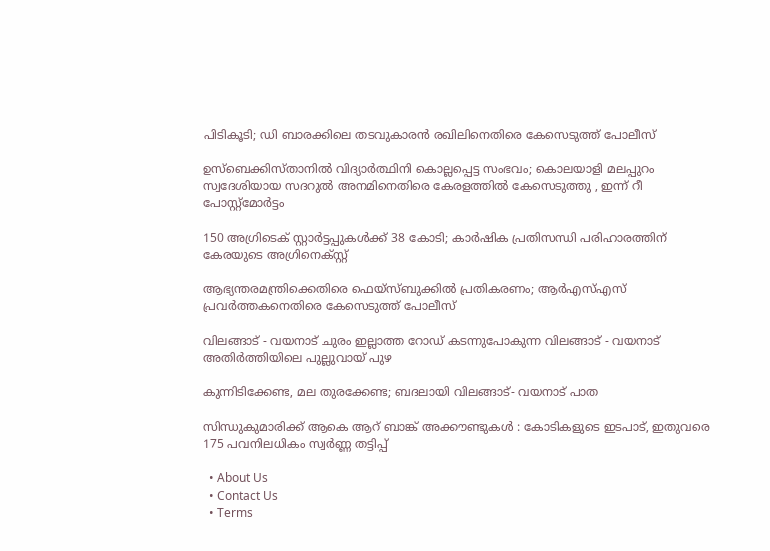പിടികൂടി; ഡി ബാരക്കിലെ തടവുകാരൻ രഖിലിനെതിരെ കേസെടുത്ത് പോലീസ്

ഉസ്‌ബെക്കിസ്താനിൽ വിദ്യാർത്ഥിനി കൊല്ലപ്പെട്ട സംഭവം; കൊലയാളി മലപ്പുറം സ്വദേശിയായ സദറുല്‍ അനമിനെതിരെ കേരളത്തിൽ കേസെടുത്തു , ഇന്ന് റീ പോസ്റ്റ്മോർട്ടം

150 അഗ്രിടെക് സ്റ്റാര്‍ട്ടപ്പുകള്‍ക്ക് 38 കോടി; കാര്‍ഷിക പ്രതിസന്ധി പരിഹാരത്തിന് കേരയുടെ അഗ്രിനെക്സ്റ്റ്

ആഭ്യന്തരമന്ത്രിക്കെതിരെ ഫെയ്‌സ്ബുക്കിൽ പ്രതികരണം; ആർഎസ്എസ് പ്രവർത്തകനെതിരെ കേസെടുത്ത് പോലീസ്

വിലങ്ങാട് - വയനാട് ചുരം ഇല്ലാത്ത റോഡ് കടന്നുപോകുന്ന വിലങ്ങാട് - വയനാട് അതിര്‍ത്തിയിലെ പുല്ലുവായ് പുഴ

കുന്നിടിക്കേണ്ട, മല തുരക്കേണ്ട; ബദലായി വിലങ്ങാട്- വയനാട് പാത

സിന്ധുകുമാരിക്ക് ആകെ ആറ് ബാങ്ക് അക്കൗണ്ടുകൾ : കോടികളുടെ ഇടപാട്, ഇതുവരെ 175 പവനിലധികം സ്വർണ്ണ തട്ടിപ്പ്

  • About Us
  • Contact Us
  • Terms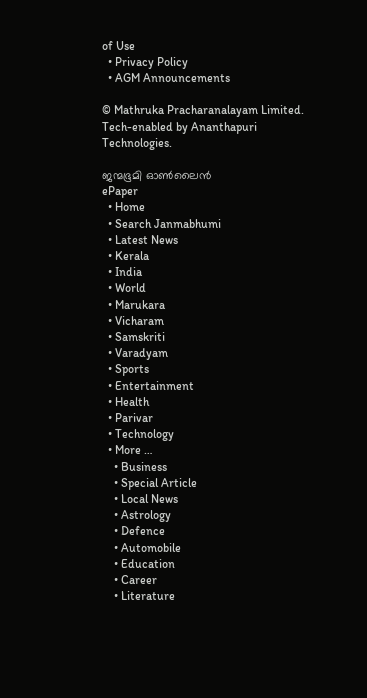of Use
  • Privacy Policy
  • AGM Announcements

© Mathruka Pracharanalayam Limited.
Tech-enabled by Ananthapuri Technologies.

ജന്മഭൂമി ഓണ്‍ലൈന്‍
ePaper
  • Home
  • Search Janmabhumi
  • Latest News
  • Kerala
  • India
  • World
  • Marukara
  • Vicharam
  • Samskriti
  • Varadyam
  • Sports
  • Entertainment
  • Health
  • Parivar
  • Technology
  • More …
    • Business
    • Special Article
    • Local News
    • Astrology
    • Defence
    • Automobile
    • Education
    • Career
    • Literature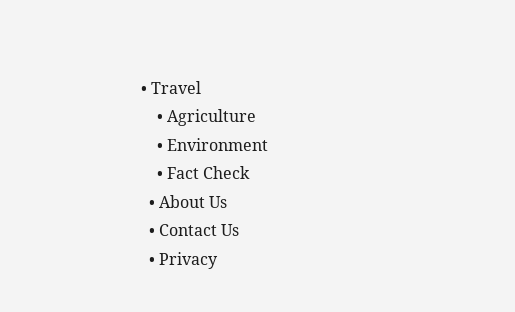• Travel
    • Agriculture
    • Environment
    • Fact Check
  • About Us
  • Contact Us
  • Privacy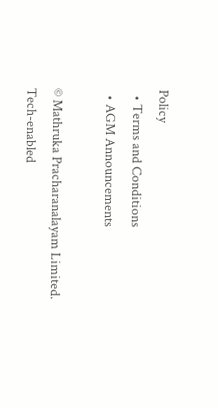Policy
  • Terms and Conditions
  • AGM Announcements

© Mathruka Pracharanalayam Limited.
Tech-enabled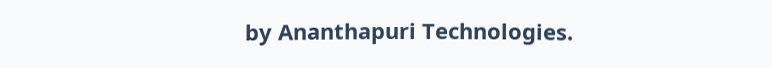by Ananthapuri Technologies.